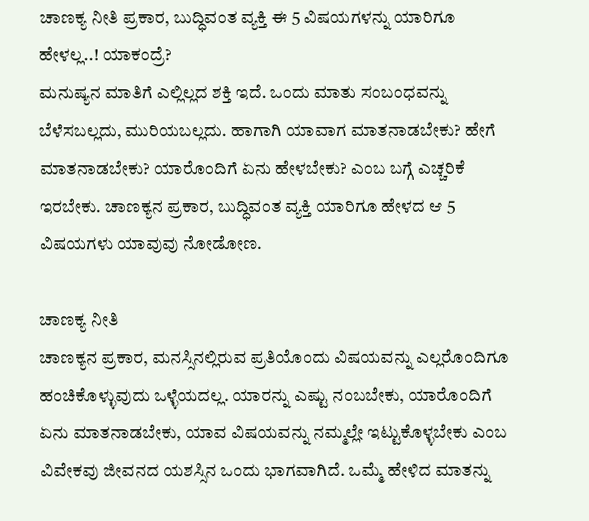ಚಾಣಕ್ಯ ನೀತಿ ಪ್ರಕಾರ, ಬುದ್ಧಿವಂತ ವ್ಯಕ್ತಿ ಈ 5 ವಿಷಯಗಳನ್ನು ಯಾರಿಗೂ ಹೇಳಲ್ಲ..! ಯಾಕಂದ್ರೆ?
ಮನುಷ್ಯನ ಮಾತಿಗೆ ಎಲ್ಲಿಲ್ಲದ ಶಕ್ತಿ ಇದೆ. ಒಂದು ಮಾತು ಸಂಬಂಧವನ್ನು ಬೆಳೆಸಬಲ್ಲದು, ಮುರಿಯಬಲ್ಲದು. ಹಾಗಾಗಿ ಯಾವಾಗ ಮಾತನಾಡಬೇಕು? ಹೇಗೆ ಮಾತನಾಡಬೇಕು? ಯಾರೊಂದಿಗೆ ಏನು ಹೇಳಬೇಕು? ಎಂಬ ಬಗ್ಗೆ ಎಚ್ಚರಿಕೆ ಇರಬೇಕು. ಚಾಣಕ್ಯನ ಪ್ರಕಾರ, ಬುದ್ಧಿವಂತ ವ್ಯಕ್ತಿ ಯಾರಿಗೂ ಹೇಳದ ಆ 5 ವಿಷಯಗಳು ಯಾವುವು ನೋಡೋಣ.

ಚಾಣಕ್ಯ ನೀತಿ
ಚಾಣಕ್ಯನ ಪ್ರಕಾರ, ಮನಸ್ಸಿನಲ್ಲಿರುವ ಪ್ರತಿಯೊಂದು ವಿಷಯವನ್ನು ಎಲ್ಲರೊಂದಿಗೂ ಹಂಚಿಕೊಳ್ಳುವುದು ಒಳ್ಳೆಯದಲ್ಲ. ಯಾರನ್ನು ಎಷ್ಟು ನಂಬಬೇಕು, ಯಾರೊಂದಿಗೆ ಏನು ಮಾತನಾಡಬೇಕು, ಯಾವ ವಿಷಯವನ್ನು ನಮ್ಮಲ್ಲೇ ಇಟ್ಟುಕೊಳ್ಳಬೇಕು ಎಂಬ ವಿವೇಕವು ಜೀವನದ ಯಶಸ್ಸಿನ ಒಂದು ಭಾಗವಾಗಿದೆ. ಒಮ್ಮೆ ಹೇಳಿದ ಮಾತನ್ನು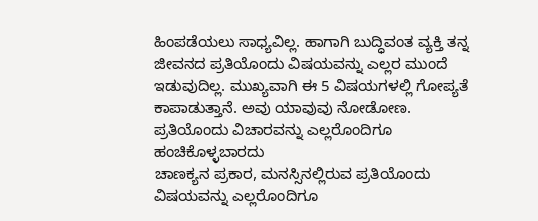ಹಿಂಪಡೆಯಲು ಸಾಧ್ಯವಿಲ್ಲ. ಹಾಗಾಗಿ ಬುದ್ಧಿವಂತ ವ್ಯಕ್ತಿ ತನ್ನ ಜೀವನದ ಪ್ರತಿಯೊಂದು ವಿಷಯವನ್ನು ಎಲ್ಲರ ಮುಂದೆ ಇಡುವುದಿಲ್ಲ. ಮುಖ್ಯವಾಗಿ ಈ 5 ವಿಷಯಗಳಲ್ಲಿ ಗೋಪ್ಯತೆ ಕಾಪಾಡುತ್ತಾನೆ. ಅವು ಯಾವುವು ನೋಡೋಣ.
ಪ್ರತಿಯೊಂದು ವಿಚಾರವನ್ನು ಎಲ್ಲರೊಂದಿಗೂ ಹಂಚಿಕೊಳ್ಳಬಾರದು
ಚಾಣಕ್ಯನ ಪ್ರಕಾರ, ಮನಸ್ಸಿನಲ್ಲಿರುವ ಪ್ರತಿಯೊಂದು ವಿಷಯವನ್ನು ಎಲ್ಲರೊಂದಿಗೂ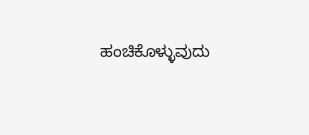ಹಂಚಿಕೊಳ್ಳುವುದು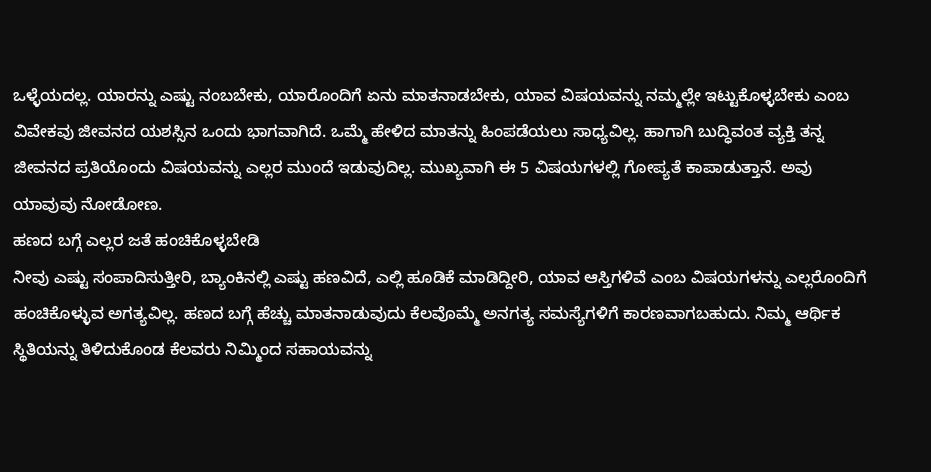ಒಳ್ಳೆಯದಲ್ಲ. ಯಾರನ್ನು ಎಷ್ಟು ನಂಬಬೇಕು, ಯಾರೊಂದಿಗೆ ಏನು ಮಾತನಾಡಬೇಕು, ಯಾವ ವಿಷಯವನ್ನು ನಮ್ಮಲ್ಲೇ ಇಟ್ಟುಕೊಳ್ಳಬೇಕು ಎಂಬ ವಿವೇಕವು ಜೀವನದ ಯಶಸ್ಸಿನ ಒಂದು ಭಾಗವಾಗಿದೆ. ಒಮ್ಮೆ ಹೇಳಿದ ಮಾತನ್ನು ಹಿಂಪಡೆಯಲು ಸಾಧ್ಯವಿಲ್ಲ. ಹಾಗಾಗಿ ಬುದ್ಧಿವಂತ ವ್ಯಕ್ತಿ ತನ್ನ ಜೀವನದ ಪ್ರತಿಯೊಂದು ವಿಷಯವನ್ನು ಎಲ್ಲರ ಮುಂದೆ ಇಡುವುದಿಲ್ಲ. ಮುಖ್ಯವಾಗಿ ಈ 5 ವಿಷಯಗಳಲ್ಲಿ ಗೋಪ್ಯತೆ ಕಾಪಾಡುತ್ತಾನೆ. ಅವು ಯಾವುವು ನೋಡೋಣ.
ಹಣದ ಬಗ್ಗೆ ಎಲ್ಲರ ಜತೆ ಹಂಚಿಕೊಳ್ಳಬೇಡಿ
ನೀವು ಎಷ್ಟು ಸಂಪಾದಿಸುತ್ತೀರಿ, ಬ್ಯಾಂಕಿನಲ್ಲಿ ಎಷ್ಟು ಹಣವಿದೆ, ಎಲ್ಲಿ ಹೂಡಿಕೆ ಮಾಡಿದ್ದೀರಿ, ಯಾವ ಆಸ್ತಿಗಳಿವೆ ಎಂಬ ವಿಷಯಗಳನ್ನು ಎಲ್ಲರೊಂದಿಗೆ ಹಂಚಿಕೊಳ್ಳುವ ಅಗತ್ಯವಿಲ್ಲ. ಹಣದ ಬಗ್ಗೆ ಹೆಚ್ಚು ಮಾತನಾಡುವುದು ಕೆಲವೊಮ್ಮೆ ಅನಗತ್ಯ ಸಮಸ್ಯೆಗಳಿಗೆ ಕಾರಣವಾಗಬಹುದು. ನಿಮ್ಮ ಆರ್ಥಿಕ ಸ್ಥಿತಿಯನ್ನು ತಿಳಿದುಕೊಂಡ ಕೆಲವರು ನಿಮ್ಮಿಂದ ಸಹಾಯವನ್ನು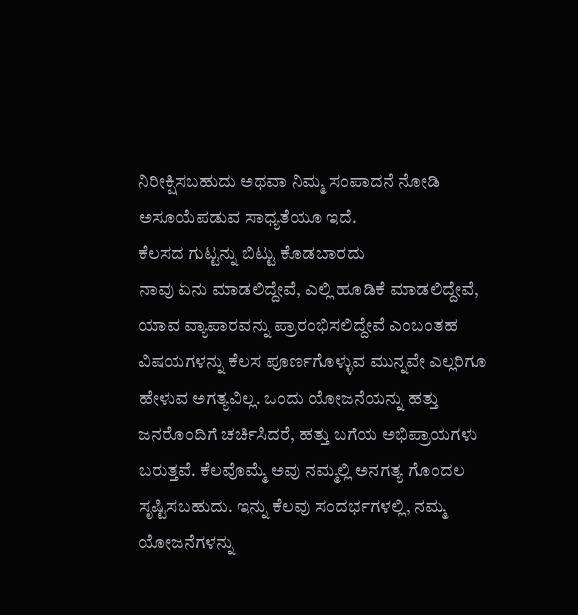ನಿರೀಕ್ಷಿಸಬಹುದು ಅಥವಾ ನಿಮ್ಮ ಸಂಪಾದನೆ ನೋಡಿ ಅಸೂಯೆಪಡುವ ಸಾಧ್ಯತೆಯೂ ಇದೆ.
ಕೆಲಸದ ಗುಟ್ಟನ್ನು ಬಿಟ್ಟು ಕೊಡಬಾರದು
ನಾವು ಏನು ಮಾಡಲಿದ್ದೇವೆ, ಎಲ್ಲಿ ಹೂಡಿಕೆ ಮಾಡಲಿದ್ದೇವೆ, ಯಾವ ವ್ಯಾಪಾರವನ್ನು ಪ್ರಾರಂಭಿಸಲಿದ್ದೇವೆ ಎಂಬಂತಹ ವಿಷಯಗಳನ್ನು ಕೆಲಸ ಪೂರ್ಣಗೊಳ್ಳುವ ಮುನ್ನವೇ ಎಲ್ಲರಿಗೂ ಹೇಳುವ ಅಗತ್ಯವಿಲ್ಲ. ಒಂದು ಯೋಜನೆಯನ್ನು ಹತ್ತು ಜನರೊಂದಿಗೆ ಚರ್ಚಿಸಿದರೆ, ಹತ್ತು ಬಗೆಯ ಅಭಿಪ್ರಾಯಗಳು ಬರುತ್ತವೆ. ಕೆಲವೊಮ್ಮೆ ಅವು ನಮ್ಮಲ್ಲಿ ಅನಗತ್ಯ ಗೊಂದಲ ಸೃಷ್ಟಿಸಬಹುದು. ಇನ್ನು ಕೆಲವು ಸಂದರ್ಭಗಳಲ್ಲಿ, ನಮ್ಮ ಯೋಜನೆಗಳನ್ನು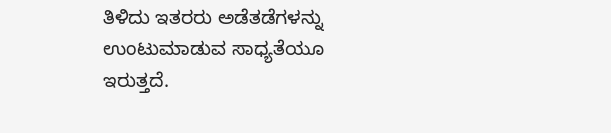ತಿಳಿದು ಇತರರು ಅಡೆತಡೆಗಳನ್ನು ಉಂಟುಮಾಡುವ ಸಾಧ್ಯತೆಯೂ ಇರುತ್ತದೆ.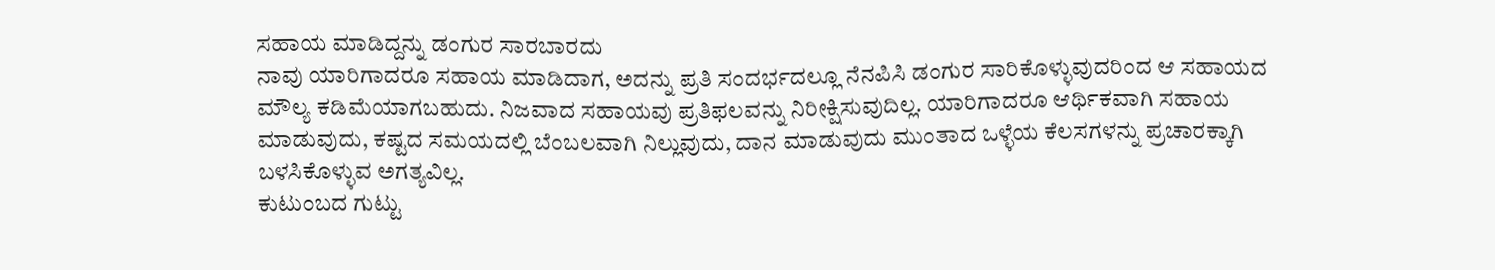ಸಹಾಯ ಮಾಡಿದ್ದನ್ನು ಡಂಗುರ ಸಾರಬಾರದು
ನಾವು ಯಾರಿಗಾದರೂ ಸಹಾಯ ಮಾಡಿದಾಗ, ಅದನ್ನು ಪ್ರತಿ ಸಂದರ್ಭದಲ್ಲೂ ನೆನಪಿಸಿ ಡಂಗುರ ಸಾರಿಕೊಳ್ಳುವುದರಿಂದ ಆ ಸಹಾಯದ ಮೌಲ್ಯ ಕಡಿಮೆಯಾಗಬಹುದು. ನಿಜವಾದ ಸಹಾಯವು ಪ್ರತಿಫಲವನ್ನು ನಿರೀಕ್ಷಿಸುವುದಿಲ್ಲ. ಯಾರಿಗಾದರೂ ಆರ್ಥಿಕವಾಗಿ ಸಹಾಯ ಮಾಡುವುದು, ಕಷ್ಟದ ಸಮಯದಲ್ಲಿ ಬೆಂಬಲವಾಗಿ ನಿಲ್ಲುವುದು, ದಾನ ಮಾಡುವುದು ಮುಂತಾದ ಒಳ್ಳೆಯ ಕೆಲಸಗಳನ್ನು ಪ್ರಚಾರಕ್ಕಾಗಿ ಬಳಸಿಕೊಳ್ಳುವ ಅಗತ್ಯವಿಲ್ಲ.
ಕುಟುಂಬದ ಗುಟ್ಟು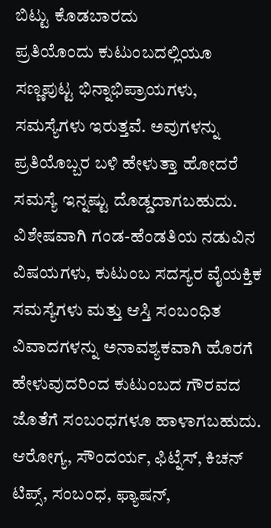ಬಿಟ್ಟು ಕೊಡಬಾರದು
ಪ್ರತಿಯೊಂದು ಕುಟುಂಬದಲ್ಲಿಯೂ ಸಣ್ಣಪುಟ್ಟ ಭಿನ್ನಾಭಿಪ್ರಾಯಗಳು, ಸಮಸ್ಯೆಗಳು ಇರುತ್ತವೆ. ಅವುಗಳನ್ನು ಪ್ರತಿಯೊಬ್ಬರ ಬಳಿ ಹೇಳುತ್ತಾ ಹೋದರೆ ಸಮಸ್ಯೆ ಇನ್ನಷ್ಟು ದೊಡ್ಡದಾಗಬಹುದು. ವಿಶೇಷವಾಗಿ ಗಂಡ-ಹೆಂಡತಿಯ ನಡುವಿನ ವಿಷಯಗಳು, ಕುಟುಂಬ ಸದಸ್ಯರ ವೈಯಕ್ತಿಕ ಸಮಸ್ಯೆಗಳು ಮತ್ತು ಆಸ್ತಿ ಸಂಬಂಧಿತ ವಿವಾದಗಳನ್ನು ಅನಾವಶ್ಯಕವಾಗಿ ಹೊರಗೆ ಹೇಳುವುದರಿಂದ ಕುಟುಂಬದ ಗೌರವದ ಜೊತೆಗೆ ಸಂಬಂಧಗಳೂ ಹಾಳಾಗಬಹುದು.
ಆರೋಗ್ಯ, ಸೌಂದರ್ಯ, ಫಿಟ್ನೆಸ್, ಕಿಚನ್ ಟಿಪ್ಸ್, ಸಂಬಂಧ, ಫ್ಯಾಷನ್,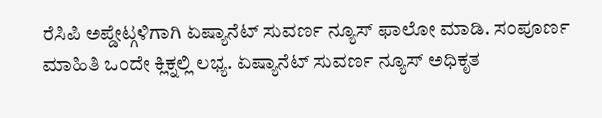ರೆಸಿಪಿ ಅಪ್ಡೇಟ್ಗಳಿಗಾಗಿ ಏಷ್ಯಾನೆಟ್ ಸುವರ್ಣ ನ್ಯೂಸ್ ಫಾಲೋ ಮಾಡಿ. ಸಂಪೂರ್ಣ ಮಾಹಿತಿ ಒಂದೇ ಕ್ಲಿಕ್ನಲ್ಲಿ ಲಭ್ಯ. ಏಷ್ಯಾನೆಟ್ ಸುವರ್ಣ ನ್ಯೂಸ್ ಅಧಿಕೃತ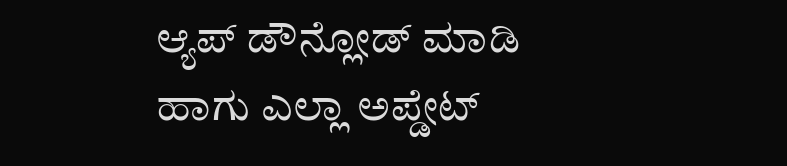ಆ್ಯಪ್ ಡೌನ್ಲೋಡ್ ಮಾಡಿ ಹಾಗು ಎಲ್ಲಾ ಅಪ್ಡೇಟ್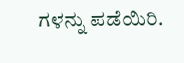ಗಳನ್ನು ಪಡೆಯಿರಿ.